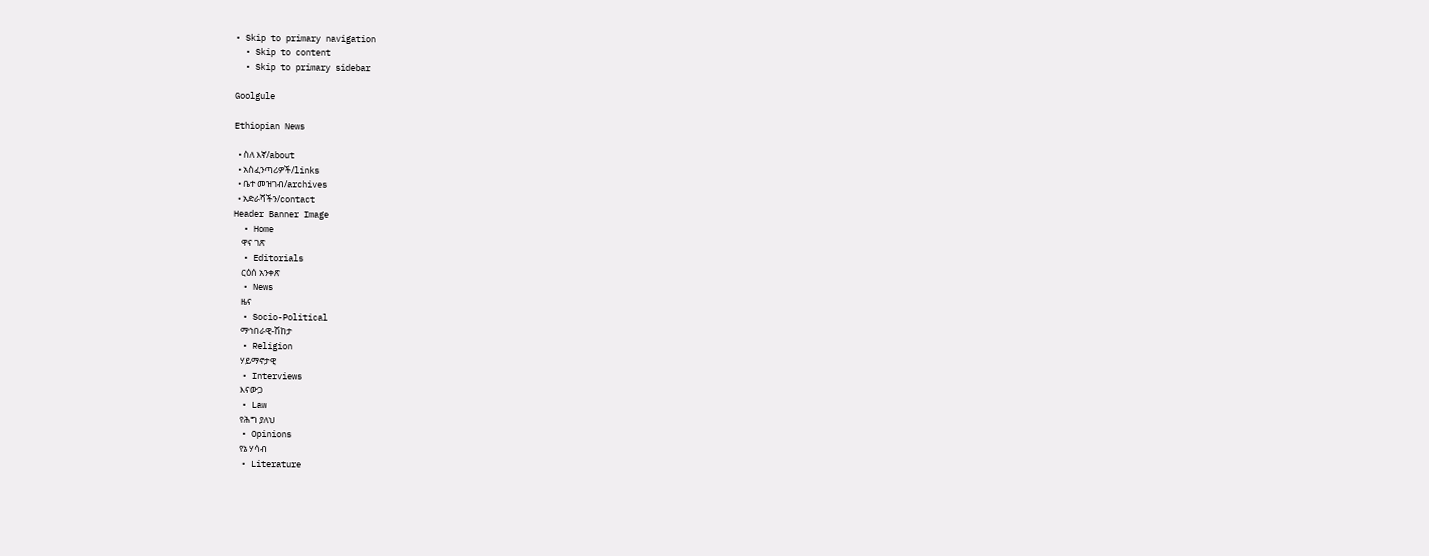• Skip to primary navigation
  • Skip to content
  • Skip to primary sidebar

Goolgule

Ethiopian News

  • ስለ እኛ/about
  • አስፈንጣሪዎች/links
  • ቤተ መዝገብ/archives
  • አድራሻችን/contact
Header Banner Image
  • Home
    ዋና ገጽ
  • Editorials
    ርዕሰ አንቀጽ
  • News
    ዜና
  • Socio-Political
    ማኅበራዊ-ሽከታ
  • Religion
    ሃይማኖታዊ
  • Interviews
    እናውጋ
  • Law
    የሕግ ያለህ
  • Opinions
    የኔ ሃሳብ
  • Literature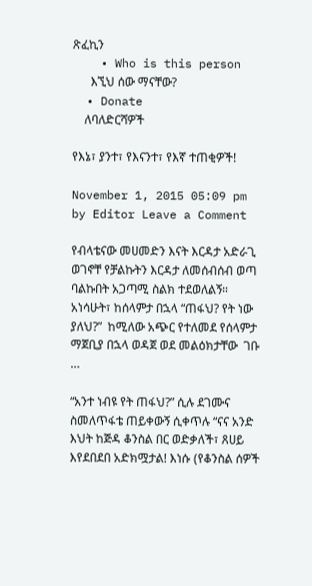ጽፈኪን
    • Who is this person
      እኚህ ሰው ማናቸው?
  • Donate
    ለባለድርሻዎች

የእኔ፣ ያንተ፣ የእናንተ፣ የእኛ ተጠቂዎች!

November 1, 2015 05:09 pm by Editor Leave a Comment

የብላቴናው መሀመድን እናት እርዳታ አድራጊ ወገኖቸ የቻልኩትን እርዳታ ለመሰብሰብ ወጣ ባልኩበት አጋጣሚ ስልክ ተደወለልኝ። አነሳሁት፣ ከሰላምታ በኋላ “ጠፋህ? የት ነው ያለህ?”  ከሚለው አጭር የተለመደ የሰላምታ ማጀቢያ በኋላ ወዳጀ ወደ መልዕክታቸው  ገቡ …

“አንተ ነብዩ የት ጠፋህ?” ሲሉ ደገሙና ስመለጥፋቴ ጠይቀውኝ ሲቀጥሉ “ናና አንድ እህት ከጅዳ ቆንስል በር ወድቃለች፣ ጸሀይ እየደበደበ አድክሟታል! እነሱ (የቆንስል ሰዎች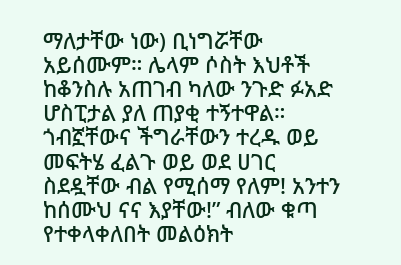ማለታቸው ነው) ቢነግሯቸው አይሰሙም። ሌላም ሶስት እህቶች ከቆንስሉ አጠገብ ካለው ንጉድ ፉአድ ሆስፒታል ያለ ጠያቂ ተኝተዋል። ጎብኟቸውና ችግራቸውን ተረዱ ወይ መፍትሄ ፈልጉ ወይ ወደ ሀገር  ስደዷቸው ብል የሚሰማ የለም! አንተን ከሰሙህ ናና እያቸው!” ብለው ቁጣ የተቀላቀለበት መልዕክት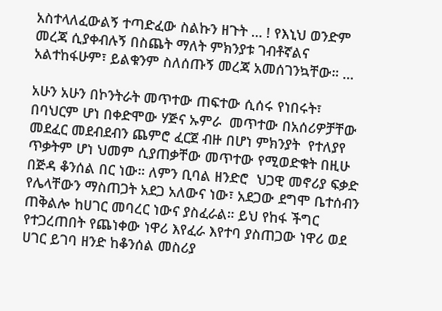አስተላለፈውልኝ ተጣድፈው ስልኩን ዘጉት … ! የእኒህ ወንድም መረጃ ሲያቀብሉኝ በስጨት ማለት ምክንያቱ ገብቶኛልና አልተከፋሁም፣ ይልቁንም ስለሰጡኝ መረጃ አመሰገንኳቸው። …

አሁን አሁን በኮንትራት መጥተው ጠፍተው ሲሰሩ የነበሩት፣ በባህርም ሆነ በቀድሞው ሃጅና ኡምራ  መጥተው በአሰሪዎቻቸው መደፈር መደብደብን ጨምሮ ፈርጀ ብዙ በሆነ ምክንያት  የተለያየ ጥቃትም ሆነ ህመም ሲያጠቃቸው መጥተው የሚወድቁት በዚሁ በጅዳ ቆንሰል በር ነው። ለምን ቢባል ዘንድሮ  ህጋዊ መኖሪያ ፍቃድ የሌላቸውን ማስጠጋት አደጋ አለውና ነው፣ አደጋው ደግሞ ቤተሰብን ጠቅልሎ ከሀገር መባረር ነውና ያስፈራል። ይህ የከፋ ችግር የተጋረጠበት የጨነቀው ነዋሪ እየፈራ እየተባ ያስጠጋው ነዋሪ ወደ ሀገር ይገባ ዘንድ ከቆንሰል መስሪያ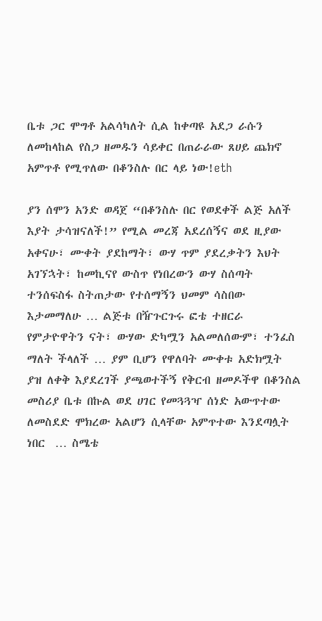ቤቱ ጋር ሞግቶ አልሳካለት ሲል ከቀጣዩ አደጋ ራሱን ለመከላከል የስጋ ዘመዱን ሳይቀር በጠራራው ጸሀይ ጨክኖ አምጥቶ የሚጥለው በቆንስሉ በር ላይ ነው!eth

ያን ሰሞን አንድ ወዳጀ “በቆንስሉ በር የወደቀች ልጅ አለች እያት ታሳዝናለች!” የሚል መረጃ አደረሰኝና ወደ ዚያው አቀናሁ፣ ሙቀት ያደከማት፣ ውሃ ጥም ያደረቃትን እህት አገኘኋት፣ ከመኪናየ ውስጥ የነበረውን ውሃ ስሰጣት ተንሰፍስፋ ስትጠታው የተሰማኝን ህመም ሳስበው እታመማለሁ … ልጅቱ በዥጉርጉሩ ፎቴ ተዘርራ የምታዮዋትን ናት፣ ውሃው ድካሟን አልመለሰውም፣ ተንፈስ ማለት ችላለች … ያም ቢሆን የዋለባት ሙቀቱ አድክሟት ያዝ ለቀቅ እያደረገች ያጫወተችኝ የቅርብ ዘመዶችዋ በቆንስል መስሪያ ቤቱ በኩል ወደ ሀገር የመጓጓዣ ሰነድ አውጥተው ለመስደድ ሞክረው አልሆን ሲላቸው አምጥተው እንደጣሏት ነበር  … ስሜቴ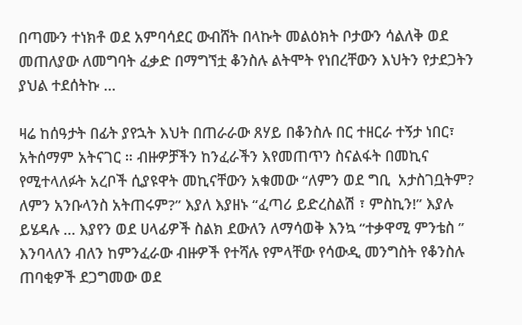በጣሙን ተነክቶ ወደ አምባሳደር ውብሸት በላኩት መልዕክት ቦታውን ሳልለቅ ወደ መጠለያው ለመግባት ፈቃድ በማግኘቷ ቆንስሉ ልትሞት የነበረቸውን እህትን የታደጋትን ያህል ተደሰትኩ …

ዛሬ ከሰዓታት በፊት ያየኋት እህት በጠራራው ጸሃይ በቆንስሉ በር ተዘርራ ተኝታ ነበር፣ አትሰማም አትናገር ። ብዙዎቻችን ከንፈራችን እየመጠጥን ስናልፋት በመኪና የሚተላለፉት አረቦች ሲያዩዋት መኪናቸውን አቁመው “ለምን ወደ ግቢ  አታስገቧትም? ለምን አንቡላንስ አትጠሩም?” እያለ እያዘኑ “ፈጣሪ ይድረስልሽ ፣ ምስኪን!” እያሉ  ይሄዳሉ … እያየን ወደ ሀላፊዎች ስልክ ደውለን ለማሳወቅ እንኳ “ተቃዋሚ ምንቴስ ” እንባላለን ብለን ከምንፈራው ብዙዎች የተሻሉ የምላቸው የሳውዲ መንግስት የቆንስሉ ጠባቂዎች ደጋግመው ወደ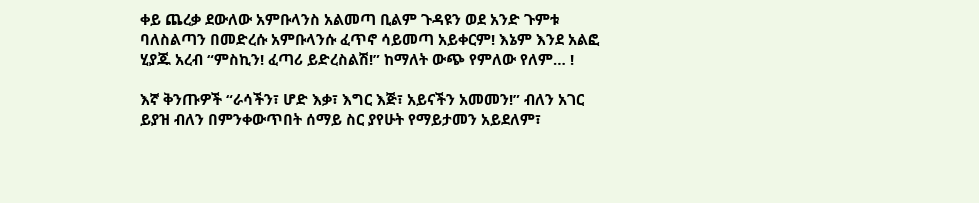ቀይ ጨረቃ ደውለው አምቡላንስ አልመጣ ቢልም ጉዳዩን ወደ አንድ ጉምቱ ባለስልጣን በመድረሱ አምቡላንሱ ፈጥኖ ሳይመጣ አይቀርም! እኔም እንደ አልፎ ሂያጁ አረብ “ምስኪን! ፈጣሪ ይድረስልሽ!” ከማለት ውጭ የምለው የለም… !

እኛ ቅንጡዎች “ራሳችን፣ ሆድ እቃ፣ እግር እጅ፣ አይናችን አመመን!” ብለን አገር ይያዝ ብለን በምንቀውጥበት ሰማይ ስር ያየሁት የማይታመን አይደለም፣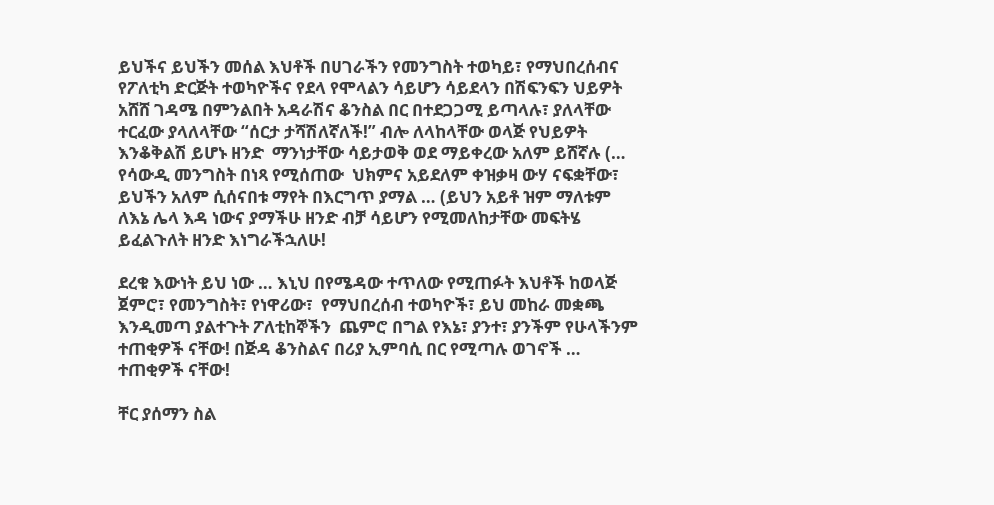ይህችና ይህችን መሰል እህቶች በሀገራችን የመንግስት ተወካይ፣ የማህበረሰብና የፖለቲካ ድርጅት ተወካዮችና የደላ የሞላልን ሳይሆን ሳይደላን በሽፍንፍን ህይዎት አሸሸ ገዳሜ በምንልበት አዳራሽና ቆንስል በር በተደጋጋሚ ይጣላሉ፣ ያለላቸው ተርፈው ያላለላቸው “ሰርታ ታሻሽለኛለች!” ብሎ ለላከላቸው ወላጅ የህይዎት እንቆቅልሽ ይሆኑ ዘንድ  ማንነታቸው ሳይታወቅ ወደ ማይቀረው አለም ይሸኛሉ (… የሳውዲ መንግስት በነጻ የሚሰጠው  ህክምና አይደለም ቀዝቃዛ ውሃ ናፍቋቸው፣ ይህችን አለም ሲሰናበቱ ማየት በእርግጥ ያማል … (ይህን አይቶ ዝም ማለቱም ለእኔ ሌላ እዳ ነውና ያማችሁ ዘንድ ብቻ ሳይሆን የሚመለከታቸው መፍትሄ ይፈልጉለት ዘንድ እነግራችኋለሁ!

ደረቁ እውነት ይህ ነው … እኒህ በየሜዳው ተጥለው የሚጠፉት እህቶች ከወላጅ ጀምሮ፣ የመንግስት፣ የነዋሪው፣  የማህበረሰብ ተወካዮች፣ ይህ መከራ መቋጫ እንዲመጣ ያልተጉት ፖለቲከኞችን  ጨምሮ በግል የእኔ፣ ያንተ፣ ያንችም የሁላችንም ተጠቂዎች ናቸው! በጅዳ ቆንስልና በሪያ ኢምባሲ በር የሚጣሉ ወገኖች … ተጠቂዎች ናቸው!

ቸር ያሰማን ስል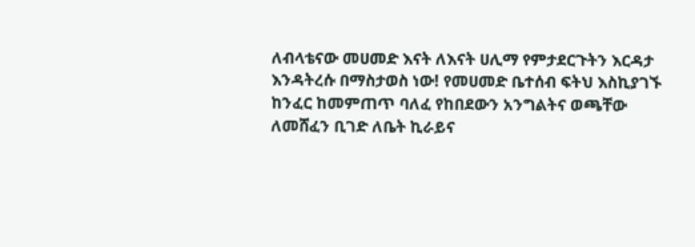ለብላቴናው መሀመድ እናት ለእናት ሀሊማ የምታደርጉትን እርዳታ እንዳትረሱ በማስታወስ ነው! የመሀመድ ቤተሰብ ፍትህ እስኪያገኙ ከንፈር ከመምጠጥ ባለፈ የከበደውን አንግልትና ወጫቸው ለመሸፈን ቢገድ ለቤት ኪራይና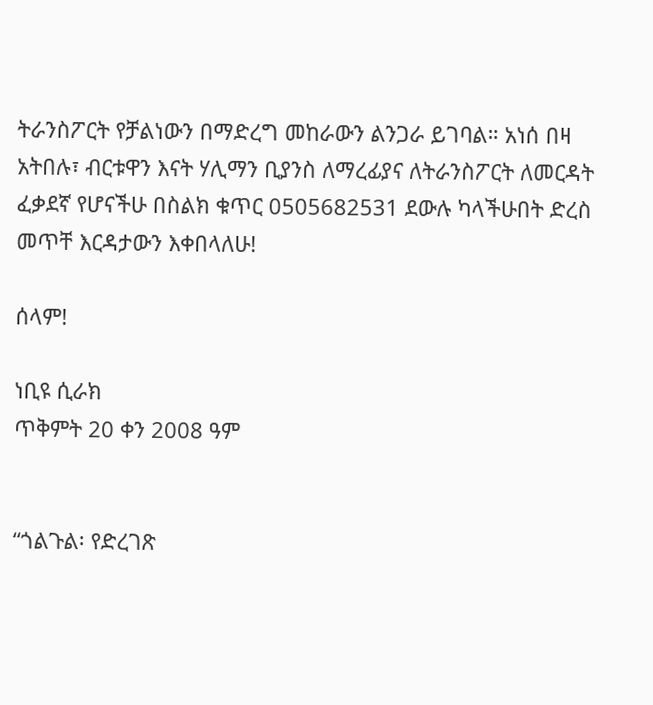ትራንስፖርት የቻልነውን በማድረግ መከራውን ልንጋራ ይገባል። አነሰ በዛ አትበሉ፣ ብርቱዋን እናት ሃሊማን ቢያንስ ለማረፊያና ለትራንስፖርት ለመርዳት ፈቃደኛ የሆናችሁ በስልክ ቁጥር 0505682531 ደውሉ ካላችሁበት ድረስ መጥቸ እርዳታውን እቀበላለሁ!

ሰላም!

ነቢዩ ሲራክ
ጥቅምት 20 ቀን 2008 ዓም


“ጎልጉል፡ የድረገጽ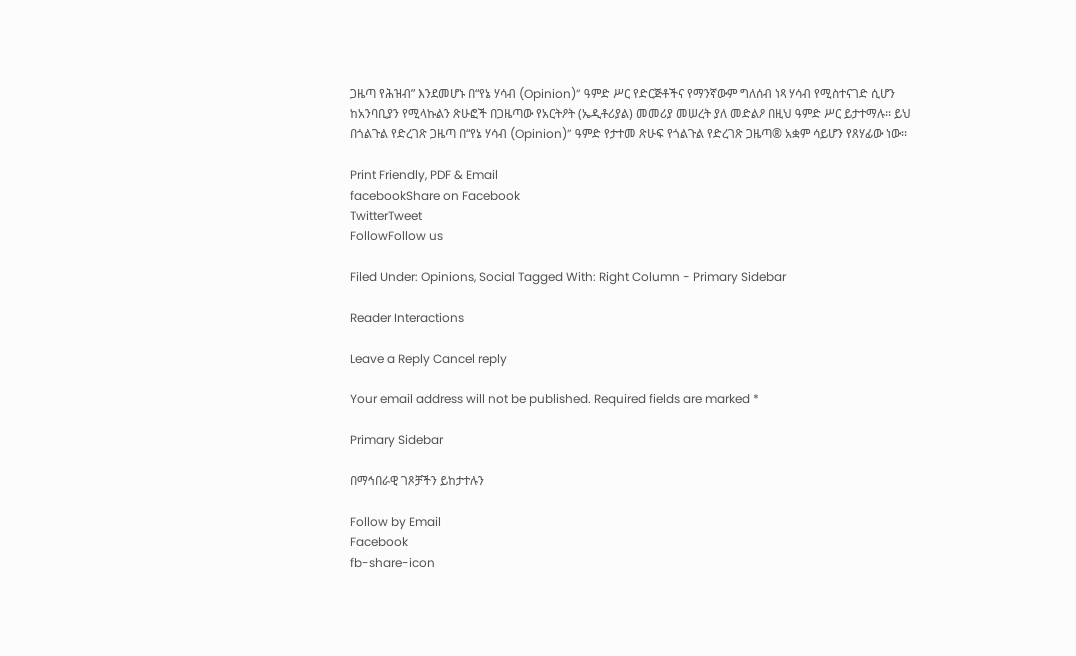ጋዜጣ የሕዝብ” እንደመሆኑ በ“የኔ ሃሳብ (Opinion)” ዓምድ ሥር የድርጅቶችና የማንኛውም ግለሰብ ነጻ ሃሳብ የሚስተናገድ ሲሆን ከአንባቢያን የሚላኩልን ጽሁፎች በጋዜጣው የአርትዖት (ኤዲቶሪያል) መመሪያ መሠረት ያለ መድልዖ በዚህ ዓምድ ሥር ይታተማሉ፡፡ ይህ በጎልጉል የድረገጽ ጋዜጣ በ“የኔ ሃሳብ (Opinion)” ዓምድ የታተመ ጽሁፍ የጎልጉል የድረገጽ ጋዜጣ® አቋም ሳይሆን የጸሃፊው ነው፡፡

Print Friendly, PDF & Email
facebookShare on Facebook
TwitterTweet
FollowFollow us

Filed Under: Opinions, Social Tagged With: Right Column - Primary Sidebar

Reader Interactions

Leave a Reply Cancel reply

Your email address will not be published. Required fields are marked *

Primary Sidebar

በማኅበራዊ ገጾቻችን ይከታተሉን

Follow by Email
Facebook
fb-share-icon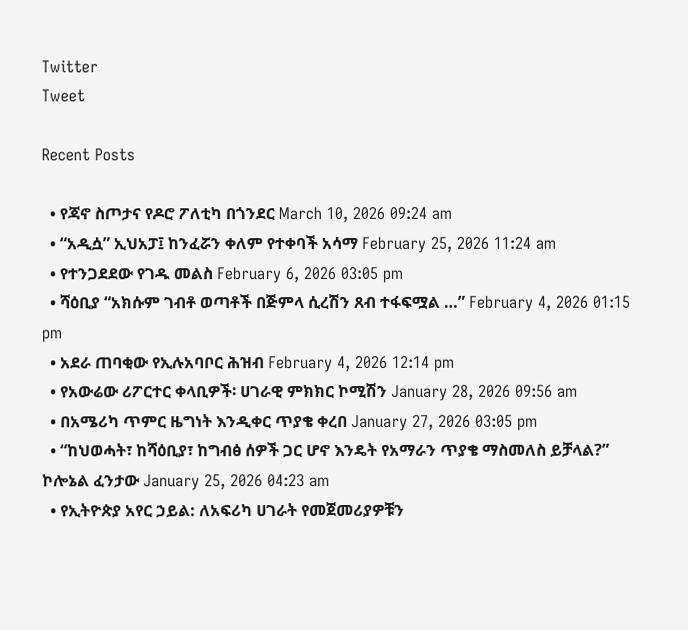Twitter
Tweet

Recent Posts

  • የጃኖ ስጦታና የዶሮ ፖለቲካ በጎንደር March 10, 2026 09:24 am
  • “አዲሷ” ኢህአፓ፤ ከንፈሯን ቀለም የተቀባች አሳማ February 25, 2026 11:24 am
  • የተንጋደደው የገዱ መልስ February 6, 2026 03:05 pm
  • ሻዕቢያ “አክሱም ገብቶ ወጣቶች በጅምላ ሲረሽን ጸብ ተፋፍሟል …” February 4, 2026 01:15 pm
  • አደራ ጠባቂው የኢሉአባቦር ሕዝብ February 4, 2026 12:14 pm
  • የአውሬው ሪፖርተር ቀላቢዎች፡ ሀገራዊ ምክክር ኮሚሽን January 28, 2026 09:56 am
  • በአሜሪካ ጥምር ዜግነት እንዲቀር ጥያቄ ቀረበ January 27, 2026 03:05 pm
  • “ከህወሓት፣ ከሻዕቢያ፣ ከግብፅ ሰዎች ጋር ሆኖ እንዴት የአማራን ጥያቄ ማስመለስ ይቻላል?” ኮሎኔል ፈንታው January 25, 2026 04:23 am
  • የኢትዮጵያ አየር ኃይል: ለአፍሪካ ሀገራት የመጀመሪያዎቹን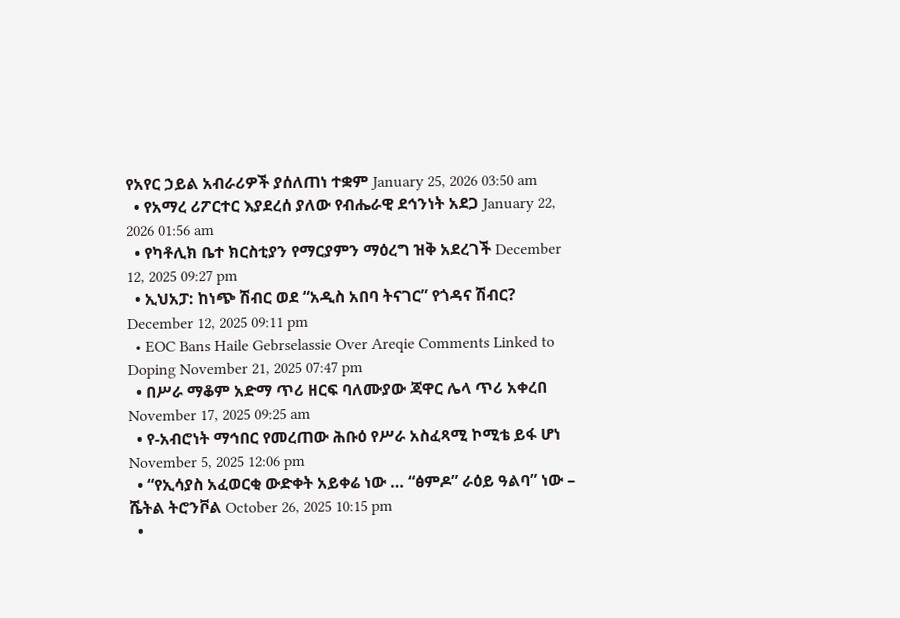የአየር ኃይል አብራሪዎች ያሰለጠነ ተቋም January 25, 2026 03:50 am
  • የአማረ ሪፖርተር እያደረሰ ያለው የብሔራዊ ደኅንነት አደጋ January 22, 2026 01:56 am
  • የካቶሊክ ቤተ ክርስቲያን የማርያምን ማዕረግ ዝቅ አደረገች December 12, 2025 09:27 pm
  • ኢህአፓ: ከነጭ ሽብር ወደ “አዲስ አበባ ትናገር” የጎዳና ሽብር? December 12, 2025 09:11 pm
  • EOC Bans Haile Gebrselassie Over Areqie Comments Linked to Doping November 21, 2025 07:47 pm
  • በሥራ ማቆም አድማ ጥሪ ዘርፍ ባለሙያው ጃዋር ሌላ ጥሪ አቀረበ November 17, 2025 09:25 am
  • የ-አብሮነት ማኅበር የመረጠው ሕቡዕ የሥራ አስፈጻሚ ኮሚቴ ይፋ ሆነ November 5, 2025 12:06 pm
  • “የኢሳያስ አፈወርቂ ውድቀት አይቀሬ ነው … “ፅምዶ” ራዕይ ዓልባ” ነው – ሼትል ትሮንቮል October 26, 2025 10:15 pm
  •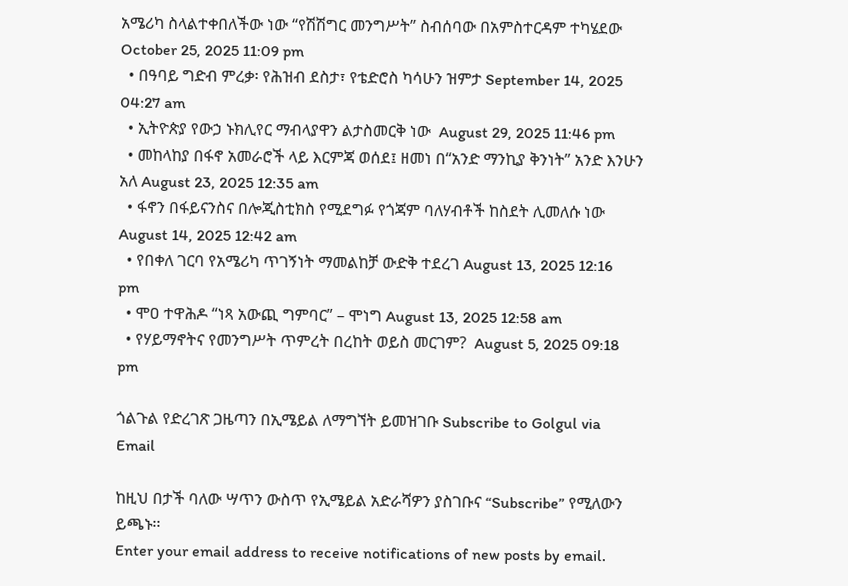አሜሪካ ስላልተቀበለችው ነው “የሽሽግር መንግሥት” ስብሰባው በአምስተርዳም ተካሄደው October 25, 2025 11:09 pm
  • በዓባይ ግድብ ምረቃ፡ የሕዝብ ደስታ፣ የቴድሮስ ካሳሁን ዝምታ September 14, 2025 04:27 am
  • ኢትዮጵያ የውኃ ኑክሊየር ማብላያዋን ልታስመርቅ ነው  August 29, 2025 11:46 pm
  • መከላከያ በፋኖ አመራሮች ላይ እርምጃ ወሰደ፤ ዘመነ በ“አንድ ማንኪያ ቅንነት” አንድ እንሁን አለ August 23, 2025 12:35 am
  • ፋኖን በፋይናንስና በሎጂስቲክስ የሚደግፉ የጎጃም ባለሃብቶች ከስደት ሊመለሱ ነው August 14, 2025 12:42 am
  • የበቀለ ገርባ የአሜሪካ ጥገኝነት ማመልከቻ ውድቅ ተደረገ August 13, 2025 12:16 pm
  • ሞዐ ተዋሕዶ “ነጻ አውጪ ግምባር” – ሞነግ August 13, 2025 12:58 am
  • የሃይማኖትና የመንግሥት ጥምረት በረከት ወይስ መርገም?  August 5, 2025 09:18 pm

ጎልጉል የድረገጽ ጋዜጣን በኢሜይል ለማግኘት ይመዝገቡ Subscribe to Golgul via Email

ከዚህ በታች ባለው ሣጥን ውስጥ የኢሜይል አድራሻዎን ያስገቡና “Subscribe” የሚለውን ይጫኑ፡፡
Enter your email address to receive notifications of new posts by email.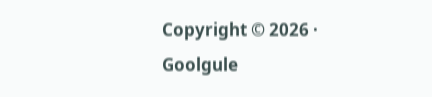Copyright © 2026 · Goolgule